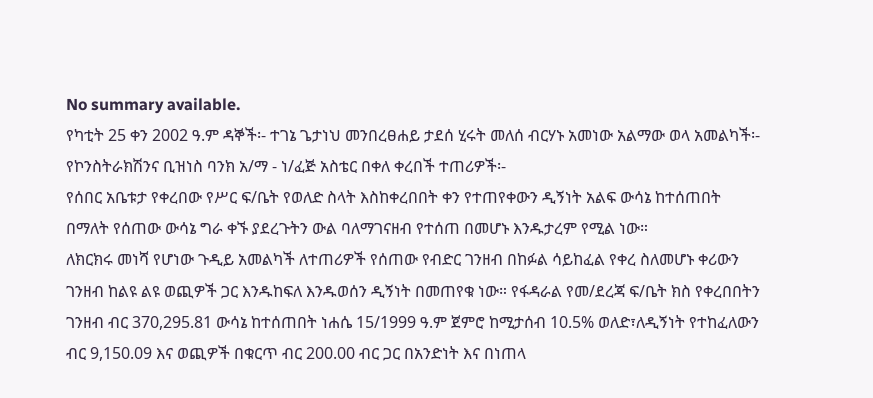No summary available.
የካቲት 25 ቀን 2002 ዓ.ም ዳኞች፡- ተገኔ ጌታነህ መንበረፀሐይ ታደሰ ሂሩት መለሰ ብርሃኑ አመነው አልማው ወላ አመልካች፡- የኮንስትራክሽንና ቢዝነስ ባንክ አ/ማ - ነ/ፈጅ አስቴር በቀለ ቀረበች ተጠሪዎች፡-
የሰበር አቤቱታ የቀረበው የሥር ፍ/ቤት የወለድ ስላት እስከቀረበበት ቀን የተጠየቀውን ዲኝነት አልፍ ውሳኔ ከተሰጠበት በማለት የሰጠው ውሳኔ ግራ ቀኙ ያደረጉትን ውል ባለማገናዘብ የተሰጠ በመሆኑ እንዱታረም የሚል ነው።
ለክርክሩ መነሻ የሆነው ጉዲይ አመልካች ለተጠሪዎች የሰጠው የብድር ገንዘብ በከፉል ሳይከፈል የቀረ ስለመሆኑ ቀሪውን ገንዘብ ከልዩ ልዩ ወጪዎች ጋር እንዱከፍለ እንዱወሰን ዲኝነት በመጠየቁ ነው። የፋዳራል የመ/ደረጃ ፍ/ቤት ክስ የቀረበበትን ገንዘብ ብር 370,295.81 ውሳኔ ከተሰጠበት ነሐሴ 15/1999 ዓ.ም ጀምሮ ከሚታሰብ 10.5% ወለድ፣ለዲኝነት የተከፈለውን ብር 9,150.09 እና ወጪዎች በቁርጥ ብር 200.00 ብር ጋር በአንድነት እና በነጠላ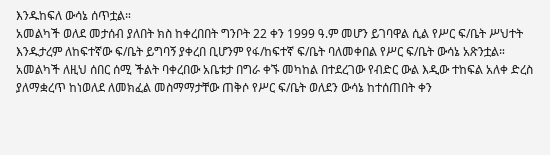እንዱከፍለ ውሳኔ ሰጥቷል።
አመልካች ወለደ መታሰብ ያለበት ክስ ከቀረበበት ግንቦት 22 ቀን 1999 ዓ.ም መሆን ይገባዋል ሲል የሥር ፍ/ቤት ሥህተት እንዱታረም ለከፍተኛው ፍ/ቤት ይግባኝ ያቀረበ ቢሆንም የፋ/ከፍተኛ ፍ/ቤት ባለመቀበል የሥር ፍ/ቤት ውሳኔ አጽንቷል።
አመልካች ለዚህ ሰበር ሰሚ ችልት ባቀረበው አቤቱታ በግራ ቀኙ መካከል በተደረገው የብድር ውል እዲው ተከፍል አለቀ ድረስ ያለማቋረጥ ከነወለደ ለመክፈል መስማማታቸው ጠቅሶ የሥር ፍ/ቤት ወለደን ውሳኔ ከተሰጠበት ቀን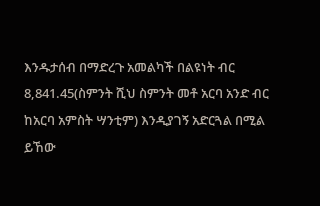እንዱታሰብ በማድረጉ አመልካች በልዩነት ብር 8,841.45(ስምንት ሺህ ስምንት መቶ አርባ አንድ ብር ከአርባ አምስት ሣንቲም) እንዲያገኝ አድርጓል በሚል ይኸው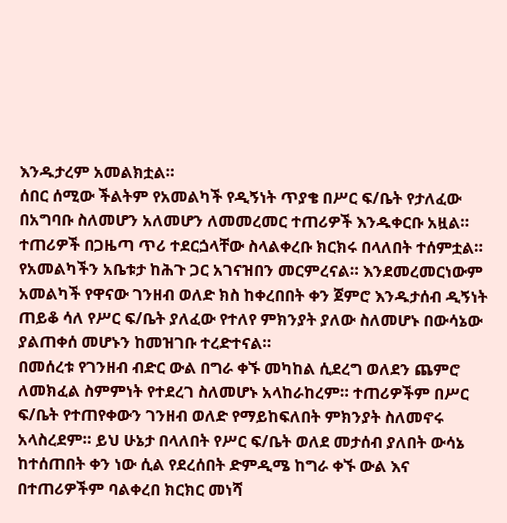እንዱታረም አመልክቷል።
ሰበር ሰሚው ችልትም የአመልካች የዲኝነት ጥያቄ በሥር ፍ/ቤት የታለፈው በአግባቡ ስለመሆን አለመሆን ለመመረመር ተጠሪዎች እንዱቀርቡ አዟል። ተጠሪዎች በጋዜጣ ጥሪ ተደርጏላቸው ስላልቀረቡ ክርክሩ በላለበት ተሰምቷል።
የአመልካችን አቤቱታ ከሕጉ ጋር አገናዝበን መርምረናል። እንደመረመርነውም አመልካች የዋናው ገንዘብ ወለድ ክስ ከቀረበበት ቀን ጀምሮ እንዱታሰብ ዲኝነት ጠይቆ ሳለ የሥር ፍ/ቤት ያለፈው የተለየ ምክንያት ያለው ስለመሆኑ በውሳኔው ያልጠቀሰ መሆኑን ከመዝገቡ ተረድተናል።
በመሰረቱ የገንዘብ ብድር ውል በግራ ቀኙ መካከል ሲደረግ ወለደን ጨምሮ ለመክፈል ስምምነት የተደረገ ስለመሆኑ አላከራከረም። ተጠሪዎችም በሥር ፍ/ቤት የተጠየቀውን ገንዘብ ወለድ የማይከፍለበት ምክንያት ስለመኖሩ አላስረደም። ይህ ሁኔታ በላለበት የሥር ፍ/ቤት ወለደ መታሰብ ያለበት ውሳኔ ከተሰጠበት ቀን ነው ሲል የደረሰበት ድምዲሜ ከግራ ቀኙ ውል እና በተጠሪዎችም ባልቀረበ ክርክር መነሻ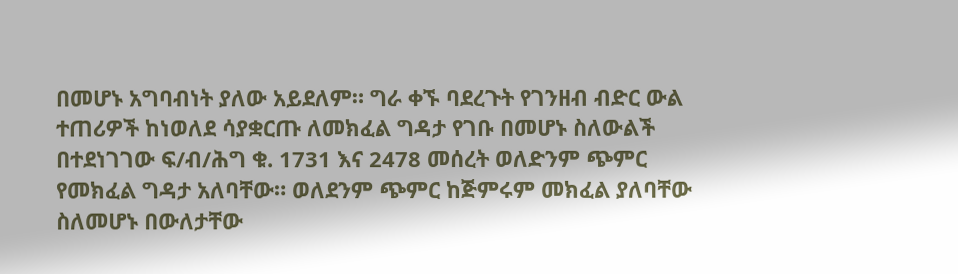በመሆኑ አግባብነት ያለው አይደለም። ግራ ቀኙ ባደረጉት የገንዘብ ብድር ውል ተጠሪዎች ከነወለደ ሳያቋርጡ ለመክፈል ግዳታ የገቡ በመሆኑ ስለውልች በተደነገገው ፍ/ብ/ሕግ ቁ. 1731 እና 2478 መሰረት ወለድንም ጭምር የመክፈል ግዳታ አለባቸው። ወለደንም ጭምር ከጅምሩም መክፈል ያለባቸው ስለመሆኑ በውለታቸው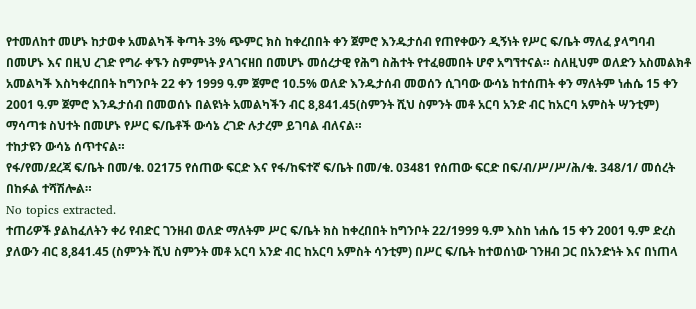የተመለከተ መሆኑ ከታወቀ አመልካች ቅጣት 3% ጭምር ክስ ከቀረበበት ቀን ጀምሮ እንዱታሰብ የጠየቀውን ዲኝነት የሥር ፍ/ቤት ማለፈ ያላግባብ በመሆኑ እና በዚህ ረገድ የግራ ቀኙን ስምምነት ያላገናዘበ በመሆኑ መሰረታዊ የሕግ ስሕተት የተፈፀመበት ሆኖ አግኘተናል። ስለዚህም ወለድን አስመልክቶ አመልካች እስካቀረበበት ከግንቦት 22 ቀን 1999 ዓ.ም ጀምሮ 10.5% ወለድ እንዱታሰብ መወሰን ሲገባው ውሳኔ ከተሰጠት ቀን ማለትም ነሐሴ 15 ቀን 2001 ዓ.ም ጀምሮ እንዱታሰብ በመወሰኑ በልዩነት አመልካችን ብር 8,841.45(ስምንት ሺህ ስምንት መቶ አርባ አንድ ብር ከአርባ አምስት ሣንቲም) ማሳጣቱ ስህተት በመሆኑ የሥር ፍ/ቤቶች ውሳኔ ረገድ ሉታረም ይገባል ብለናል።
ተከታዩን ውሳኔ ሰጥተናል።
የፋ/የመ/ደረጃ ፍ/ቤት በመ/ቁ. 02175 የሰጠው ፍርድ እና የፋ/ከፍተኛ ፍ/ቤት በመ/ቁ. 03481 የሰጠው ፍርድ በፍ/ብ/ሥ/ሥ/ሕ/ቁ. 348/1/ መሰረት በከፉል ተሻሽሎል።
No topics extracted.
ተጠሪዎች ያልከፈለትን ቀሪ የብድር ገንዘብ ወለድ ማለትም ሥር ፍ/ቤት ክስ ከቀረበበት ከግንቦት 22/1999 ዓ.ም እስከ ነሐሴ 15 ቀን 2001 ዓ.ም ድረስ ያለውን ብር 8,841.45 (ስምንት ሺህ ስምንት መቶ አርባ አንድ ብር ከአርባ አምስት ሳንቲም) በሥር ፍ/ቤት ከተወሰነው ገንዘብ ጋር በአንድነት እና በነጠላ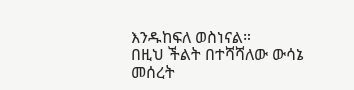እንዱከፍለ ወስነናል።
በዚህ ችልት በተሻሻለው ውሳኔ መሰረት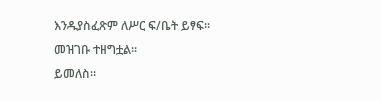እንዱያስፈጽም ለሥር ፍ/ቤት ይፃፍ። መዝገቡ ተዘግቷል።
ይመለስ።